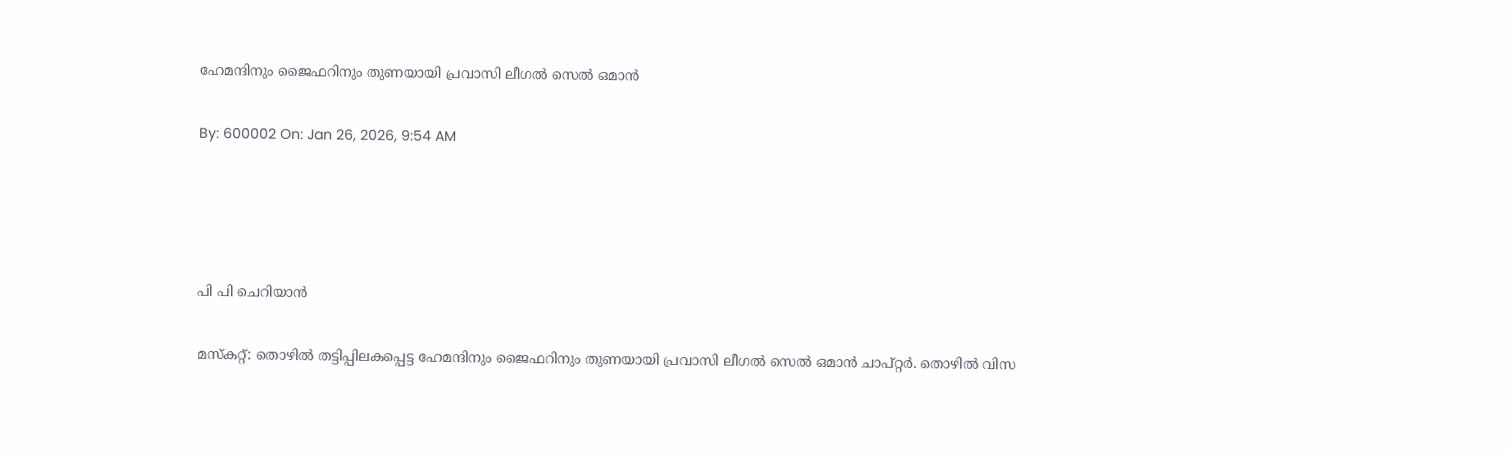ഹേമന്ദിനും ജൈഫറിനും തുണയായി പ്രവാസി ലീഗല്‍ സെല്‍ ഒമാന്‍

By: 600002 On: Jan 26, 2026, 9:54 AM




പി പി ചെറിയാന്‍

മസ്‌കറ്റ്: തൊഴില്‍ തട്ടിപ്പിലകപ്പെട്ട ഹേമന്ദിനും ജൈഫറിനും തുണയായി പ്രവാസി ലീഗല്‍ സെല്‍ ഒമാന്‍ ചാപ്റ്റര്‍. തൊഴില്‍ വിസ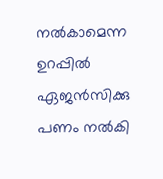നല്‍കാമെന്ന ഉറപ്പില്‍ ഏജന്‍സിക്കു പണം നല്‍കി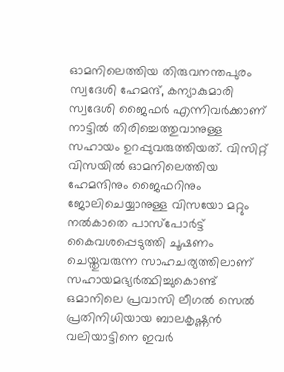ഓമനിലെത്തിയ തിരുവനന്തപുരം സ്വദേശി ഹേമന്ദ്, കന്യാകുമാരി സ്വദേശി ജൈഫര്‍ എന്നിവര്‍ക്കാണ് നാട്ടില്‍ തിരിച്ചെത്തുവാനുള്ള സഹായം ഉറപ്പുവരുത്തിയത്. വിസിറ്റ് വിസയില്‍ ഓമനിലെത്തിയ ഹേമന്ദിനും ജൈഫറിനും ജോലിചെയ്യാനുള്ള വിസയോ മറ്റും നല്‍കാതെ പാസ്‌പോര്‍ട്ട് കൈവശപ്പെടുത്തി ചൂഷണം ചെയ്തുവരുന്ന സാഹചര്യത്തിലാണ് സഹായമഭ്യര്‍ത്ഥിച്ചുകൊണ്ട് ഒമാനിലെ പ്രവാസി ലീഗല്‍ സെല്‍ പ്രതിനിധിയായ ബാലകൃഷ്ണന്‍ വലിയാട്ടിനെ ഇവര്‍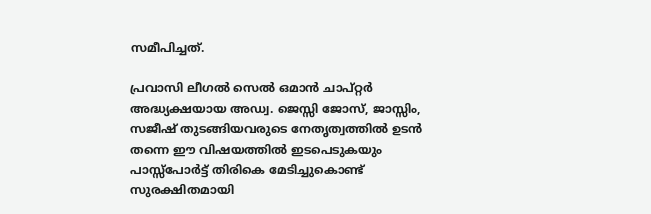സമീപിച്ചത്.

പ്രവാസി ലീഗല്‍ സെല്‍ ഒമാന്‍ ചാപ്റ്റര്‍ അദ്ധ്യക്ഷയായ അഡ്വ. ജെസ്സി ജോസ്, ജാസ്സിം, സജീഷ് തുടങ്ങിയവരുടെ നേതൃത്വത്തില്‍ ഉടന്‍ തന്നെ ഈ വിഷയത്തില്‍ ഇടപെടുകയും പാസ്സ്‌പോര്‍ട്ട് തിരികെ മേടിച്ചുകൊണ്ട് സുരക്ഷിതമായി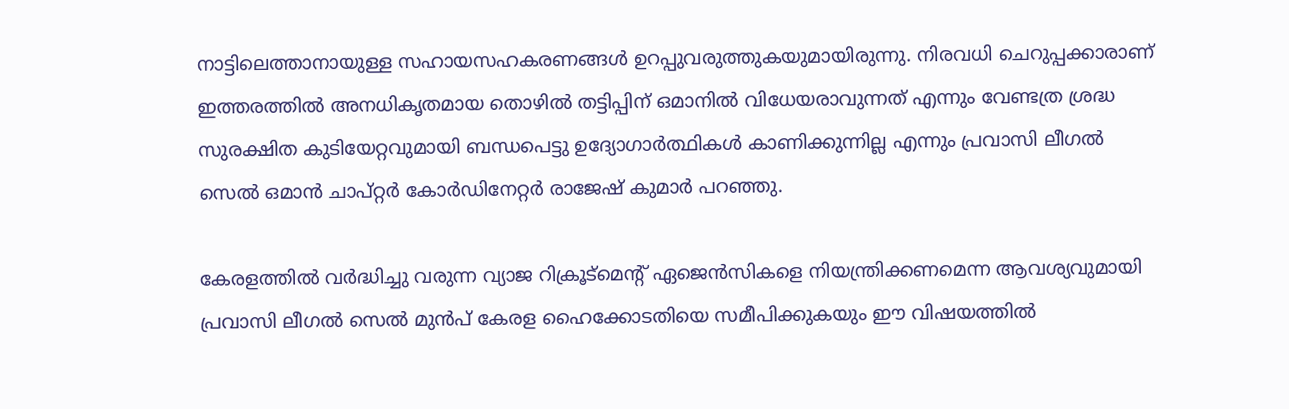നാട്ടിലെത്താനായുള്ള സഹായസഹകരണങ്ങള്‍ ഉറപ്പുവരുത്തുകയുമായിരുന്നു. നിരവധി ചെറുപ്പക്കാരാണ് ഇത്തരത്തില്‍ അനധികൃതമായ തൊഴില്‍ തട്ടിപ്പിന് ഒമാനില്‍ വിധേയരാവുന്നത് എന്നും വേണ്ടത്ര ശ്രദ്ധ സുരക്ഷിത കുടിയേറ്റവുമായി ബന്ധപെട്ടു ഉദ്യോഗാര്‍ത്ഥികള്‍ കാണിക്കുന്നില്ല എന്നും പ്രവാസി ലീഗല്‍ സെല്‍ ഒമാന്‍ ചാപ്റ്റര്‍ കോര്‍ഡിനേറ്റര്‍ രാജേഷ് കുമാര്‍ പറഞ്ഞു.

കേരളത്തില്‍ വര്‍ദ്ധിച്ചു വരുന്ന വ്യാജ റിക്രൂട്‌മെന്റ് ഏജെന്‍സികളെ നിയന്ത്രിക്കണമെന്ന ആവശ്യവുമായി പ്രവാസി ലീഗല്‍ സെല്‍ മുന്‍പ് കേരള ഹൈക്കോടതിയെ സമീപിക്കുകയും ഈ വിഷയത്തില്‍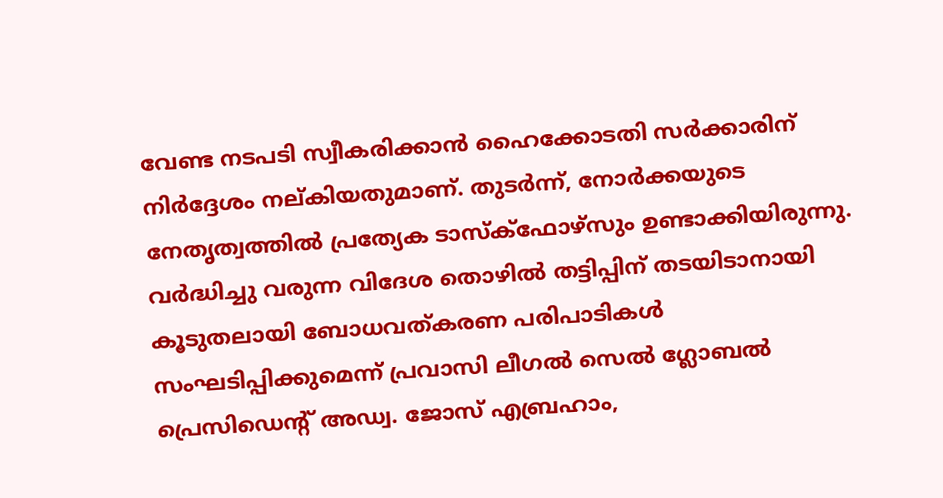വേണ്ട നടപടി സ്വീകരിക്കാന്‍ ഹൈക്കോടതി സര്‍ക്കാരിന് നിര്‍ദ്ദേശം നല്കിയതുമാണ്. തുടര്‍ന്ന്, നോര്‍ക്കയുടെ നേതൃത്വത്തില്‍ പ്രത്യേക ടാസ്‌ക്‌ഫോഴ്‌സും ഉണ്ടാക്കിയിരുന്നു. വര്‍ദ്ധിച്ചു വരുന്ന വിദേശ തൊഴില്‍ തട്ടിപ്പിന് തടയിടാനായി കൂടുതലായി ബോധവത്കരണ പരിപാടികള്‍ സംഘടിപ്പിക്കുമെന്ന് പ്രവാസി ലീഗല്‍ സെല്‍ ഗ്ലോബല്‍ പ്രെസിഡെന്റ് അഡ്വ. ജോസ് എബ്രഹാം,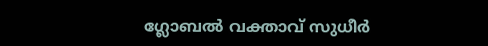ഗ്ലോബല്‍ വക്താവ് സുധീര്‍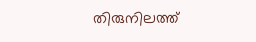തിരുനിലത്ത്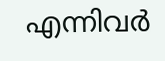എന്നിവര്‍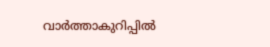വാര്‍ത്താകുറിപ്പില്‍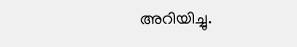അറിയിച്ചു.